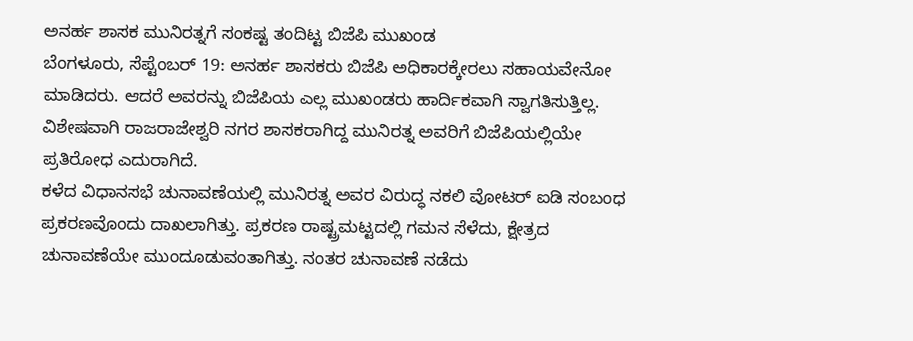ಅನರ್ಹ ಶಾಸಕ ಮುನಿರತ್ನಗೆ ಸಂಕಷ್ಟ ತಂದಿಟ್ಟ ಬಿಜೆಪಿ ಮುಖಂಡ
ಬೆಂಗಳೂರು, ಸೆಪ್ಟೆಂಬರ್ 19: ಅನರ್ಹ ಶಾಸಕರು ಬಿಜೆಪಿ ಅಧಿಕಾರಕ್ಕೇರಲು ಸಹಾಯವೇನೋ ಮಾಡಿದರು. ಆದರೆ ಅವರನ್ನು ಬಿಜೆಪಿಯ ಎಲ್ಲ ಮುಖಂಡರು ಹಾರ್ದಿಕವಾಗಿ ಸ್ವಾಗತಿಸುತ್ತಿಲ್ಲ. ವಿಶೇಷವಾಗಿ ರಾಜರಾಜೇಶ್ವರಿ ನಗರ ಶಾಸಕರಾಗಿದ್ದ ಮುನಿರತ್ನ ಅವರಿಗೆ ಬಿಜೆಪಿಯಲ್ಲಿಯೇ ಪ್ರತಿರೋಧ ಎದುರಾಗಿದೆ.
ಕಳೆದ ವಿಧಾನಸಭೆ ಚುನಾವಣೆಯಲ್ಲಿ ಮುನಿರತ್ನ ಅವರ ವಿರುದ್ಧ ನಕಲಿ ವೋಟರ್ ಐಡಿ ಸಂಬಂಧ ಪ್ರಕರಣವೊಂದು ದಾಖಲಾಗಿತ್ತು. ಪ್ರಕರಣ ರಾಷ್ಟ್ರಮಟ್ಟದಲ್ಲಿ ಗಮನ ಸೆಳೆದು, ಕ್ಷೇತ್ರದ ಚುನಾವಣೆಯೇ ಮುಂದೂಡುವಂತಾಗಿತ್ತು. ನಂತರ ಚುನಾವಣೆ ನಡೆದು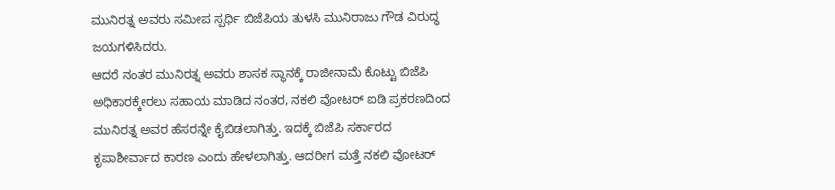ಮುನಿರತ್ನ ಅವರು ಸಮೀಪ ಸ್ಪರ್ಧಿ ಬಿಜೆಪಿಯ ತುಳಸಿ ಮುನಿರಾಜು ಗೌಡ ವಿರುದ್ಧ ಜಯಗಳಿಸಿದರು.
ಆದರೆ ನಂತರ ಮುನಿರತ್ನ ಅವರು ಶಾಸಕ ಸ್ಥಾನಕ್ಕೆ ರಾಜೀನಾಮೆ ಕೊಟ್ಟು ಬಿಜೆಪಿ ಅಧಿಕಾರಕ್ಕೇರಲು ಸಹಾಯ ಮಾಡಿದ ನಂತರ, ನಕಲಿ ವೋಟರ್ ಐಡಿ ಪ್ರಕರಣದಿಂದ ಮುನಿರತ್ನ ಅವರ ಹೆಸರನ್ನೇ ಕೈಬಿಡಲಾಗಿತ್ತು. ಇದಕ್ಕೆ ಬಿಜೆಪಿ ಸರ್ಕಾರದ ಕೃಪಾಶೀರ್ವಾದ ಕಾರಣ ಎಂದು ಹೇಳಲಾಗಿತ್ತು. ಆದರೀಗ ಮತ್ತೆ ನಕಲಿ ವೋಟರ್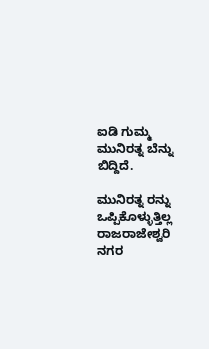ಐಡಿ ಗುಮ್ಮ ಮುನಿರತ್ನ ಬೆನ್ನು ಬಿದ್ದಿದೆ.

ಮುನಿರತ್ನ ರನ್ನು ಒಪ್ಪಿಕೊಳ್ಳುತ್ತಿಲ್ಲ ರಾಜರಾಜೇಶ್ವರಿ ನಗರ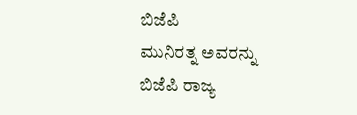ಬಿಜೆಪಿ
ಮುನಿರತ್ನ ಅವರನ್ನು ಬಿಜೆಪಿ ರಾಜ್ಯ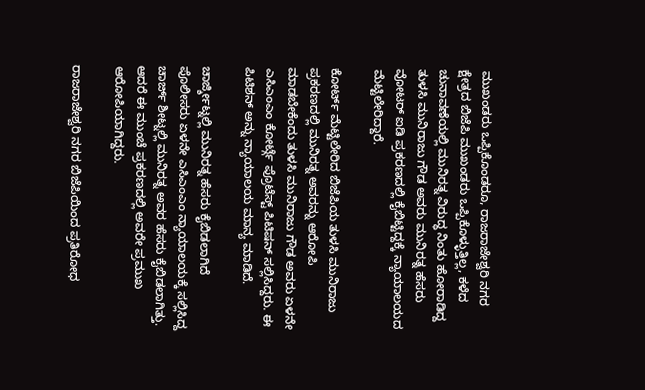ಮುಖಂಡರು ಒಪ್ಪಿಕೊಂಡರೂ, ರಾಜರಾಜೇಶ್ವರಿ ನಗರ ಕ್ಷೇತ್ರದ ಬಿಜೆಪಿ ಮುಖಂಡರು ಒಪ್ಪಿಕೊಳ್ಳುತ್ತಿಲ್ಲ, ಕಳೆದ ಚುನಾವಣೆಯಲ್ಲಿ ಮುನಿರತ್ನ ವಿರುದ್ಧ ನಿಂತು ಹೋರಾಡಿದ್ದ ತುಳಸಿ ಮುನಿರಾಜು ಗೌಡ ಅವರು ಮುನಿರತ್ನ ಹೆಸರು ವೋಟರ್ ಐಡಿ ಪ್ರಕರಣದಲ್ಲಿ ಕೈಬಿಟ್ಟಿದ್ದಕ್ಕೆ ನ್ಯಾಯಾಲಯದ ಮೆಟ್ಟಿಲೇರಿದ್ದಾರೆ.

ಕೋರ್ಟ್ ಮೆಟ್ಟಿಲೇರಿದ ಬಿಜೆಪಿಯ ತುಳಸಿ ಮುನಿರಾಜು
ಪ್ರಕರಣದಲ್ಲಿ ಮುನಿರತ್ನ ಅವರನ್ನು ಆರೋಪಿ ಮಾಡಬೇಕೆಂದು ತುಳಸಿ ಮುನಿರಾಜು ಗೌಡ ಅವರು ಏಳನೇ ಎಸಿಎಂಎಂ ಕೋರ್ಟ್ಗೆ ಪ್ರೊಟೆಸ್ಟ್ ಪಿಟಿಷನ್ ಸಲ್ಲಿಸಿದ್ದರು. ಈ ಪಿಟಿಶನ್ ಅನ್ನು ನ್ಯಾಯಾಲಯ ಮಾನ್ಯ ಮಾಡಿದೆ.

ಚಾರ್ಜ್ಶೀಟ್ನಲ್ಲಿ ಮುನಿರತ್ನ ಹೆಸರು ಕೈಬಿಡಲಾಗಿದೆ
ಪೊಲೀಸರು ಏಳನೇ ಎಸಿಎಂಎಂ ನ್ಯಾಯಾಲಯಕ್ಕೆ ಸಲ್ಲಿಸಿದ್ದ ಚಾರ್ಜ್ ಶೀಟ್ನಲ್ಲಿ ಮುನಿರತ್ನ ಅವರ ಹೆಸರು ಕೈಬಿಡಲಾಗಿತ್ತು. ಆದರೆ ಈ ಮುಂಚೆ ಪ್ರಕರಣದಲ್ಲಿ ಅವರೇ ಪ್ರಮುಖ ಆರೋಪಿಯಾಗಿದ್ದರು.

ರಾಜರಾಜೇಶ್ವರಿ ನಗರ ಬಿಜೆಪಿಯಿಂದ ಪ್ರತಿರೋಧ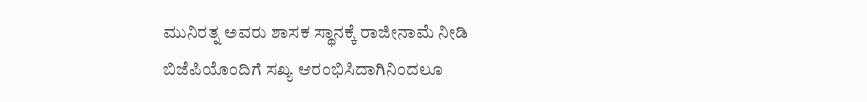ಮುನಿರತ್ನ ಅವರು ಶಾಸಕ ಸ್ಥಾನಕ್ಕೆ ರಾಜೀನಾಮೆ ನೀಡಿ ಬಿಜೆಪಿಯೊಂದಿಗೆ ಸಖ್ಯ ಆರಂಭಿಸಿದಾಗಿನಿಂದಲೂ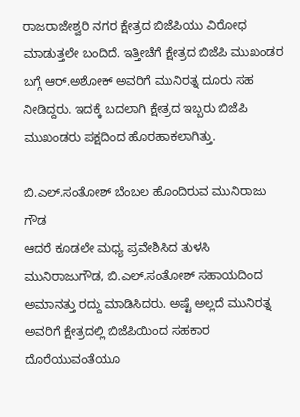ರಾಜರಾಜೇಶ್ವರಿ ನಗರ ಕ್ಷೇತ್ರದ ಬಿಜೆಪಿಯು ವಿರೋಧ ಮಾಡುತ್ತಲೇ ಬಂದಿದೆ. ಇತ್ತೀಚೆಗೆ ಕ್ಷೇತ್ರದ ಬಿಜೆಪಿ ಮುಖಂಡರ ಬಗ್ಗೆ ಆರ್.ಅಶೋಕ್ ಅವರಿಗೆ ಮುನಿರತ್ನ ದೂರು ಸಹ ನೀಡಿದ್ದರು. ಇದಕ್ಕೆ ಬದಲಾಗಿ ಕ್ಷೇತ್ರದ ಇಬ್ಬರು ಬಿಜೆಪಿ ಮುಖಂಡರು ಪಕ್ಷದಿಂದ ಹೊರಹಾಕಲಾಗಿತ್ತು.

ಬಿ.ಎಲ್.ಸಂತೋಶ್ ಬೆಂಬಲ ಹೊಂದಿರುವ ಮುನಿರಾಜು ಗೌಡ
ಆದರೆ ಕೂಡಲೇ ಮಧ್ಯ ಪ್ರವೇಶಿಸಿದ ತುಳಸಿ ಮುನಿರಾಜುಗೌಡ, ಬಿ.ಎಲ್.ಸಂತೋಶ್ ಸಹಾಯದಿಂದ ಅಮಾನತ್ತು ರದ್ದು ಮಾಡಿಸಿದರು. ಅಷ್ಟೆ ಅಲ್ಲದೆ ಮುನಿರತ್ನ ಅವರಿಗೆ ಕ್ಷೇತ್ರದಲ್ಲಿ ಬಿಜೆಪಿಯಿಂದ ಸಹಕಾರ ದೊರೆಯುವಂತೆಯೂ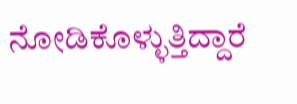ನೋಡಿಕೊಳ್ಳುತ್ತಿದ್ದಾರೆ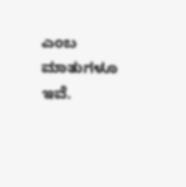ಎಂಬ ಮಾತುಗಳೂ ಇವೆ.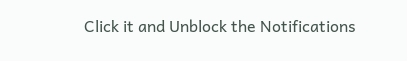Click it and Unblock the Notifications